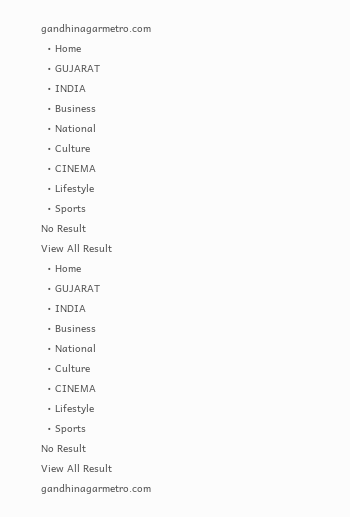gandhinagarmetro.com
  • Home
  • GUJARAT
  • INDIA
  • Business
  • National
  • Culture
  • CINEMA
  • Lifestyle
  • Sports
No Result
View All Result
  • Home
  • GUJARAT
  • INDIA
  • Business
  • National
  • Culture
  • CINEMA
  • Lifestyle
  • Sports
No Result
View All Result
gandhinagarmetro.com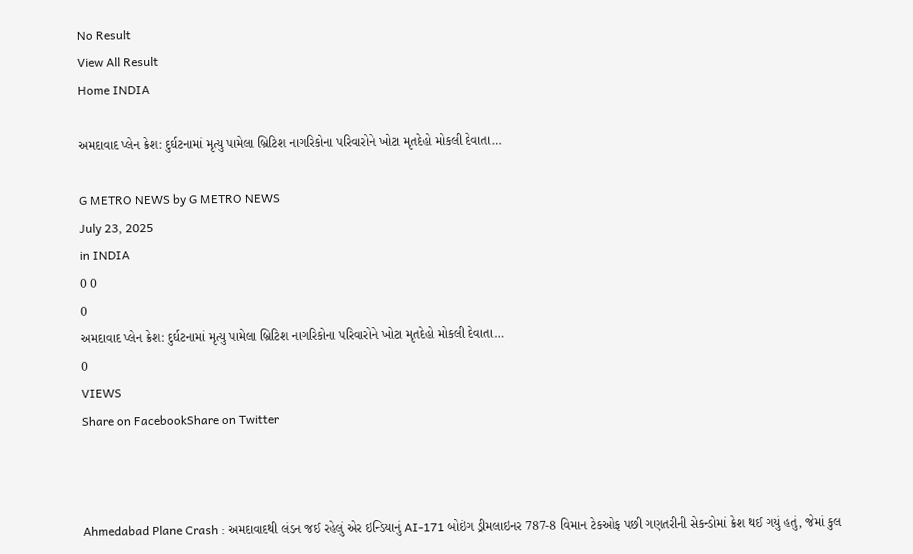No Result
View All Result
Home INDIA

અમદાવાદ પ્લેન ક્રેશ: દુર્ઘટનામાં મૃત્યુ પામેલા બ્રિટિશ નાગરિકોના પરિવારોને ખોટા મૃતદેહો મોકલી દેવાતા…

G METRO NEWS by G METRO NEWS
July 23, 2025
in INDIA
0 0
0
અમદાવાદ પ્લેન ક્રેશ: દુર્ઘટનામાં મૃત્યુ પામેલા બ્રિટિશ નાગરિકોના પરિવારોને ખોટા મૃતદેહો મોકલી દેવાતા…
0
VIEWS
Share on FacebookShare on Twitter



Ahmedabad Plane Crash : અમદાવાદથી લંડન જઈ રહેલું એર ઇન્ડિયાનું AI-171 બોઇંગ ડ્રીમલાઇનર 787-8 વિમાન ટેકઓફ પછી ગણતરીની સેકન્ડોમાં ક્રેશ થઈ ગયું હતું, જેમાં કુલ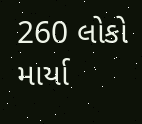260 લોકો માર્યા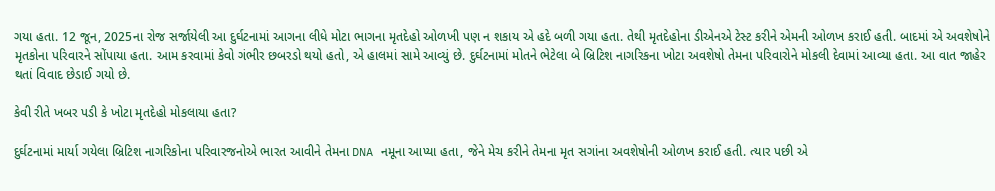ગયા હતા. 12 જૂન, 2025ના રોજ સર્જાયેલી આ દુર્ઘટનામાં આગના લીધે મોટા ભાગના મૃતદેહો ઓળખી પણ ન શકાય એ હદે બળી ગયા હતા. તેથી મૃતદેહોના ડીએનએ ટેસ્ટ કરીને એમની ઓળખ કરાઈ હતી. બાદમાં એ અવશેષોને મૃતકોના પરિવારને સોંપાયા હતા. આમ કરવામાં કેવો ગંભીર છબરડો થયો હતો, એ હાલમાં સામે આવ્યું છે. દુર્ઘટનામાં મોતને ભેટેલા બે બ્રિટિશ નાગરિકના ખોટા અવશેષો તેમના પરિવારોને મોકલી દેવામાં આવ્યા હતા. આ વાત જાહેર થતાં વિવાદ છેડાઈ ગયો છે.

કેવી રીતે ખબર પડી કે ખોટા મૃતદેહો મોકલાયા હતા?

દુર્ઘટનામાં માર્યા ગયેલા બ્રિટિશ નાગરિકોના પરિવારજનોએ ભારત આવીને તેમના DNA નમૂના આપ્યા હતા, જેને મેચ કરીને તેમના મૃત સગાંના અવશેષોની ઓળખ કરાઈ હતી. ત્યાર પછી એ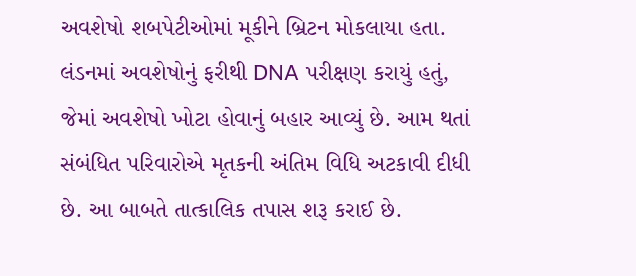અવશેષો શબપેટીઓમાં મૂકીને બ્રિટન મોકલાયા હતા. લંડનમાં અવશેષોનું ફરીથી DNA પરીક્ષણ કરાયું હતું, જેમાં અવશેષો ખોટા હોવાનું બહાર આવ્યું છે. આમ થતાં સંબંધિત પરિવારોએ મૃતકની અંતિમ વિધિ અટકાવી દીધી છે. આ બાબતે તાત્કાલિક તપાસ શરૂ કરાઈ છે.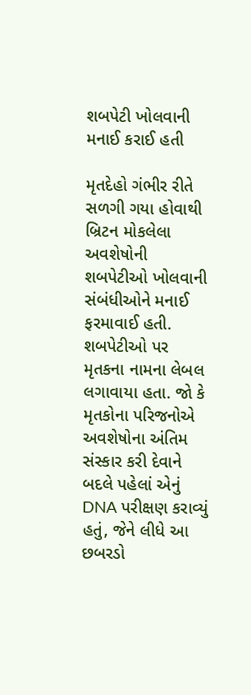શબપેટી ખોલવાની મનાઈ કરાઈ હતી

મૃતદેહો ગંભીર રીતે સળગી ગયા હોવાથી બ્રિટન મોકલેલા અવશેષોની શબપેટીઓ ખોલવાની સંબંધીઓને મનાઈ ફરમાવાઈ હતી. શબપેટીઓ પર મૃતકના નામના લેબલ લગાવાયા હતા. જો કે મૃતકોના પરિજનોએ અવશેષોના અંતિમ સંસ્કાર કરી દેવાને બદલે પહેલાં એનું DNA પરીક્ષણ કરાવ્યું હતું, જેને લીધે આ છબરડો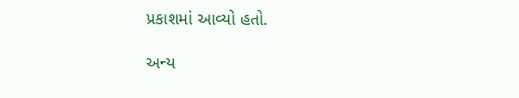પ્રકાશમાં આવ્યો હતો.

અન્ય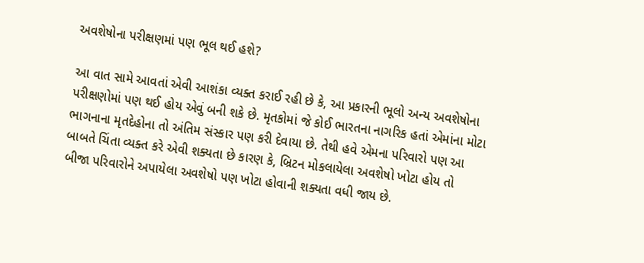અવશેષોના પરીક્ષણમાં પણ ભૂલ થઈ હશે?

આ વાત સામે આવતાં એવી આશંકા વ્યક્ત કરાઈ રહી છે કે, આ પ્રકારની ભૂલો અન્ય અવશેષોના પરીક્ષણોમાં પણ થઈ હોય એવું બની શકે છે. મૃતકોમાં જે કોઈ ભારતના નાગરિક હતાં એમાંના મોટા ભાગનાના મૃતદેહોના તો અંતિમ સંસ્કાર પણ કરી દેવાયા છે. તેથી હવે એમના પરિવારો પણ આ બાબતે ચિંતા વ્યક્ત કરે એવી શક્યતા છે કારણ કે, બ્રિટન મોકલાયેલા અવશેષો ખોટા હોય તો બીજા પરિવારોને અપાયેલા અવશેષો પણ ખોટા હોવાની શક્યતા વધી જાય છે.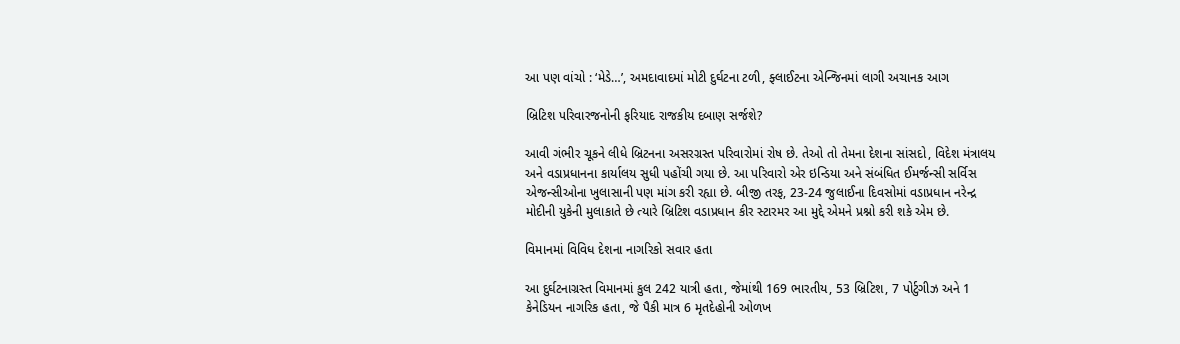આ પણ વાંચો : ‘મેડે…’, અમદાવાદમાં મોટી દુર્ઘટના ટળી, ફ્લાઈટના એન્જિનમાં લાગી અચાનક આગ

બ્રિટિશ પરિવારજનોની ફરિયાદ રાજકીય દબાણ સર્જશે?

આવી ગંભીર ચૂકને લીધે બ્રિટનના અસરગ્રસ્ત પરિવારોમાં રોષ છે. તેઓ તો તેમના દેશના સાંસદો, વિદેશ મંત્રાલય અને વડાપ્રધાનના કાર્યાલય સુધી પહોંચી ગયા છે. આ પરિવારો એર ઇન્ડિયા અને સંબંધિત ઈમર્જન્સી સર્વિસ એજન્સીઓના ખુલાસાની પણ માંગ કરી રહ્યા છે. બીજી તરફ, 23-24 જુલાઈના દિવસોમાં વડાપ્રધાન નરેન્દ્ર મોદીની યુકેની મુલાકાતે છે ત્યારે બ્રિટિશ વડાપ્રધાન કીર સ્ટારમર આ મુદ્દે એમને પ્રશ્નો કરી શકે એમ છે.

વિમાનમાં વિવિધ દેશના નાગરિકો સવાર હતા

આ દુર્ઘટનાગ્રસ્ત વિમાનમાં કુલ 242 યાત્રી હતા, જેમાંથી 169 ભારતીય, 53 બ્રિટિશ, 7 પોર્ટુગીઝ અને 1 કેનેડિયન નાગરિક હતા, જે પૈકી માત્ર 6 મૃતદેહોની ઓળખ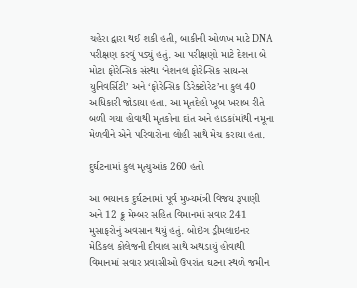ચહેરા દ્વારા થઈ શકી હતી, બાકીની ઓળખ માટે DNA પરીક્ષણ કરવું પડ્યું હતું. આ પરીક્ષણો માટે દેશના બે મોટા ફોરેન્સિક સંસ્થા ‘નેશનલ ફોરેન્સિક સાયન્સ યુનિવર્સિટી’ અને ‘ફોરેન્સિક ડિરેક્ટોરેટ’ના કુલ 40 અધિકારી જોડાયા હતા. આ મૃતદેહો ખૂબ ખરાબ રીતે બળી ગયા હોવાથી મૃતકોના દાંત અને હાડકાંમાંથી નમૂના મેળવીને એને પરિવારોના લોહી સાથે મેચ કરાયા હતા.

દુર્ઘટનામાં કુલ મૃત્યુઆંક 260 હતો

આ ભયાનક દુર્ઘટનામાં પૂર્વ મુખ્યમંત્રી વિજય રૂપાણી અને 12 ક્રૂ મેમ્બર સહિત વિમાનમાં સવાર 241 મુસાફરોનું અવસાન થયું હતું. બોઇંગ ડ્રીમલાઇનર મેડિકલ કોલેજની દીવાલ સાથે અથડાયું હોવાથી વિમાનમાં સવાર પ્રવાસીઓ ઉપરાંત ઘટના સ્થળે જમીન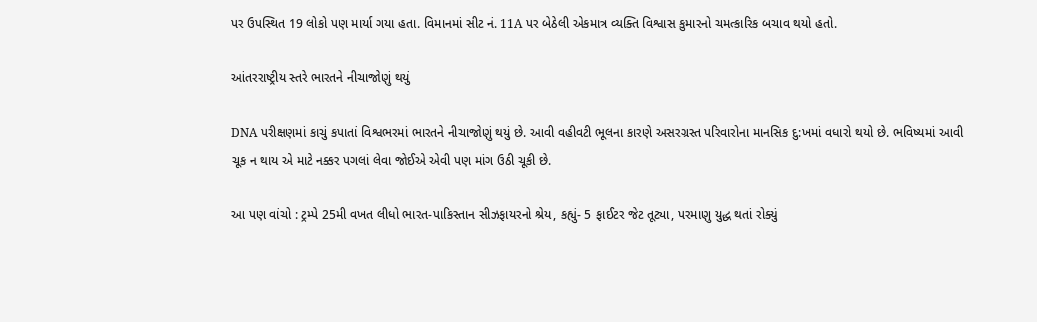પર ઉપસ્થિત 19 લોકો પણ માર્યા ગયા હતા. વિમાનમાં સીટ નં. 11A પર બેઠેલી એકમાત્ર વ્યક્તિ વિશ્વાસ કુમારનો ચમત્કારિક બચાવ થયો હતો.

આંતરરાષ્ટ્રીય સ્તરે ભારતને નીચાજોણું થયું

DNA પરીક્ષણમાં કાચું કપાતાં વિશ્વભરમાં ભારતને નીચાજોણું થયું છે. આવી વહીવટી ભૂલના કારણે અસરગ્રસ્ત પરિવારોના માનસિક દુ:ખમાં વધારો થયો છે. ભવિષ્યમાં આવી ચૂક ન થાય એ માટે નક્કર પગલાં લેવા જોઈએ એવી પણ માંગ ઉઠી ચૂકી છે.

આ પણ વાંચો : ટ્રમ્પે 25મી વખત લીધો ભારત-પાકિસ્તાન સીઝફાયરનો શ્રેય, કહ્યું- 5 ફાઈટર જેટ તૂટ્યા, પરમાણુ યુદ્ધ થતાં રોક્યું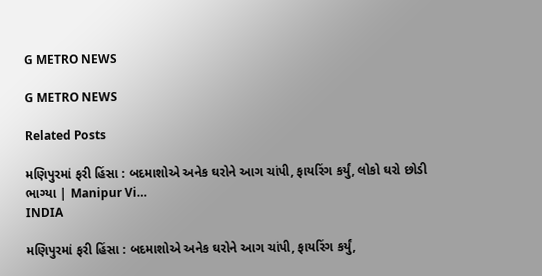G METRO NEWS

G METRO NEWS

Related Posts

મણિપુરમાં ફરી હિંસા : બદમાશોએ અનેક ઘરોને આગ ચાંપી, ફાયરિંગ કર્યું, લોકો ઘરો છોડી ભાગ્યા | Manipur Vi…
INDIA

મણિપુરમાં ફરી હિંસા : બદમાશોએ અનેક ઘરોને આગ ચાંપી, ફાયરિંગ કર્યું,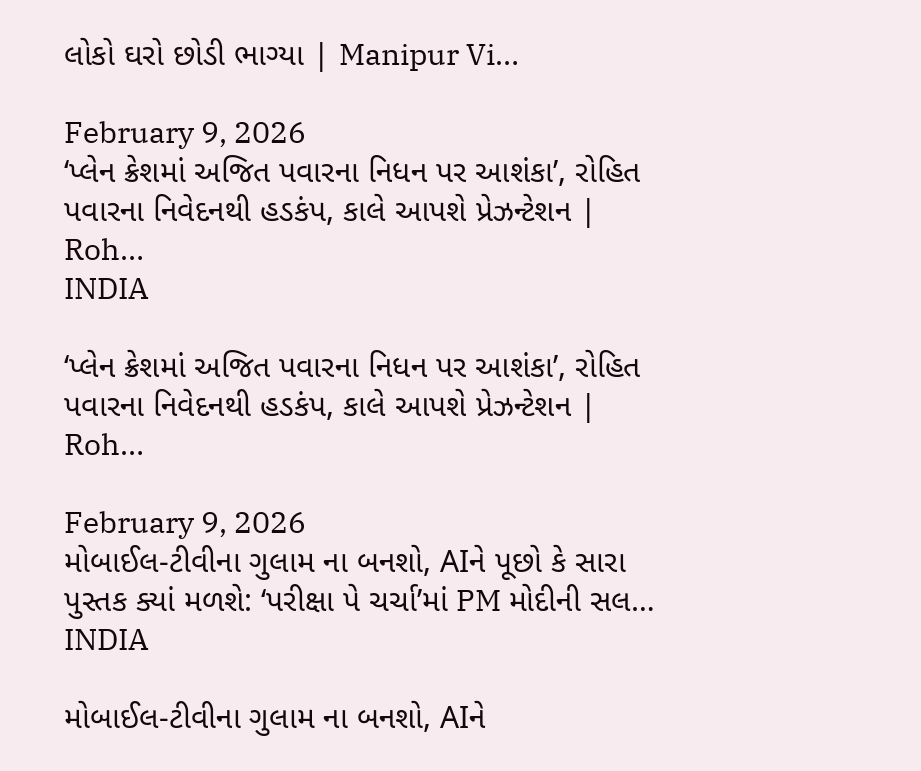લોકો ઘરો છોડી ભાગ્યા | Manipur Vi…

February 9, 2026
‘પ્લેન ક્રેશમાં અજિત પવારના નિધન પર આશંકા’, રોહિત પવારના નિવેદનથી હડકંપ, કાલે આપશે પ્રેઝન્ટેશન | Roh…
INDIA

‘પ્લેન ક્રેશમાં અજિત પવારના નિધન પર આશંકા’, રોહિત પવારના નિવેદનથી હડકંપ, કાલે આપશે પ્રેઝન્ટેશન | Roh…

February 9, 2026
મોબાઈલ-ટીવીના ગુલામ ના બનશો, AIને પૂછો કે સારા પુસ્તક ક્યાં મળશે: ‘પરીક્ષા પે ચર્ચા’માં PM મોદીની સલ…
INDIA

મોબાઈલ-ટીવીના ગુલામ ના બનશો, AIને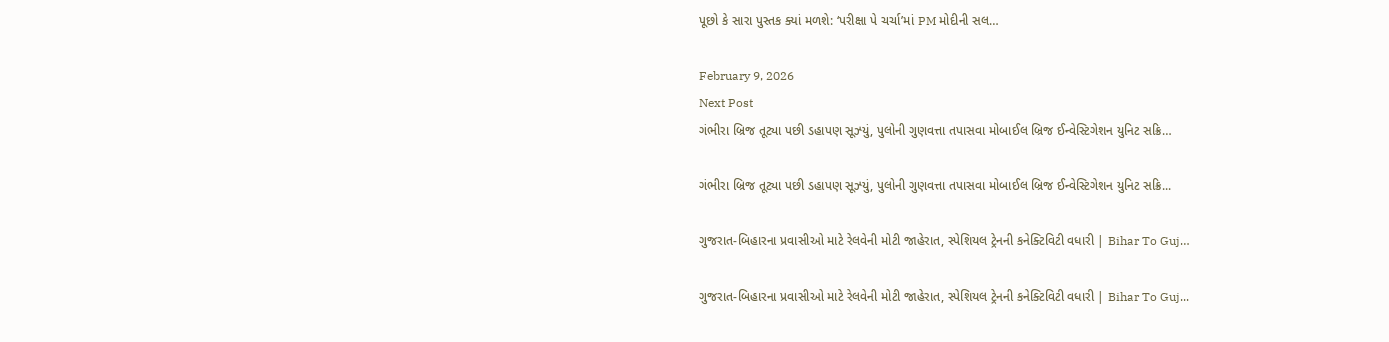પૂછો કે સારા પુસ્તક ક્યાં મળશે: ‘પરીક્ષા પે ચર્ચા’માં PM મોદીની સલ…

February 9, 2026
Next Post
ગંભીરા બ્રિજ તૂટ્યા પછી ડહાપણ સૂઝ્યું, પુલોની ગુણવત્તા તપાસવા મોબાઈલ બ્રિજ ઈન્વેસ્ટિગેશન યુનિટ સક્રિ…

ગંભીરા બ્રિજ તૂટ્યા પછી ડહાપણ સૂઝ્યું, પુલોની ગુણવત્તા તપાસવા મોબાઈલ બ્રિજ ઈન્વેસ્ટિગેશન યુનિટ સક્રિ...

ગુજરાત-બિહારના પ્રવાસીઓ માટે રેલવેની મોટી જાહેરાત, સ્પેશિયલ ટ્રેનની કનેક્ટિવિટી વધારી | Bihar To Guj…

ગુજરાત-બિહારના પ્રવાસીઓ માટે રેલવેની મોટી જાહેરાત, સ્પેશિયલ ટ્રેનની કનેક્ટિવિટી વધારી | Bihar To Guj...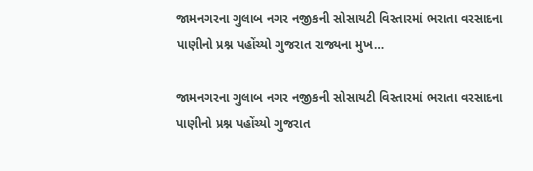જામનગરના ગુલાબ નગર નજીકની સોસાયટી વિસ્તારમાં ભરાતા વરસાદના પાણીનો પ્રશ્ન પહોંચ્યો ગુજરાત રાજ્યના મુખ…

જામનગરના ગુલાબ નગર નજીકની સોસાયટી વિસ્તારમાં ભરાતા વરસાદના પાણીનો પ્રશ્ન પહોંચ્યો ગુજરાત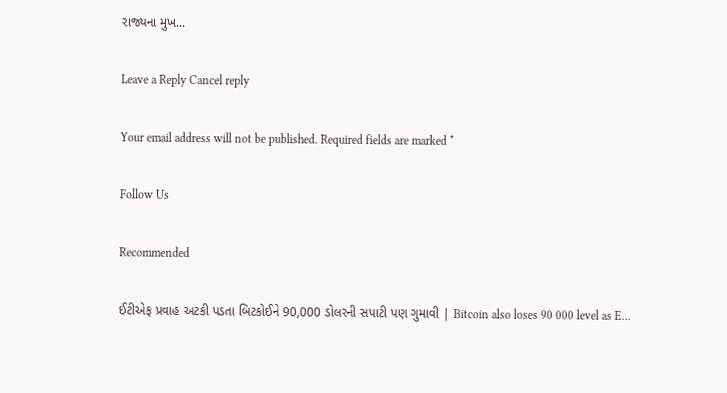રાજ્યના મુખ...

Leave a Reply Cancel reply

Your email address will not be published. Required fields are marked *

Follow Us

Recommended

ઈટીએફ પ્રવાહ અટકી પડતા બિટકોઈને 90,000 ડોલરની સપાટી પણ ગુમાવી | Bitcoin also loses 90 000 level as E…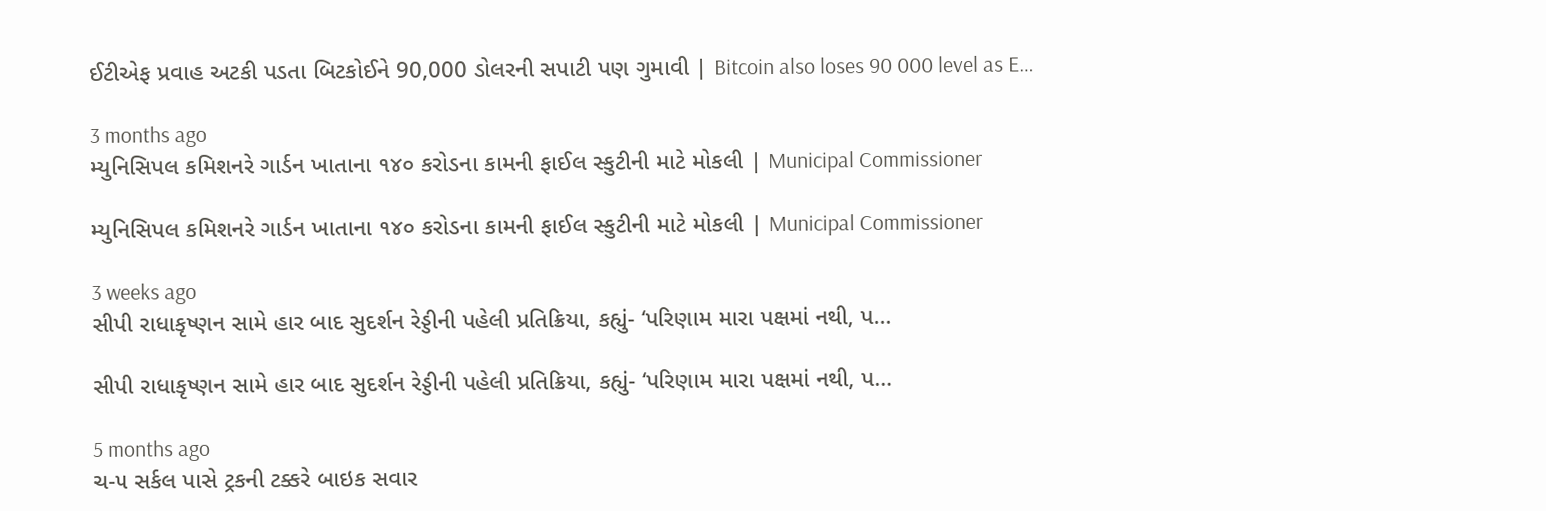ઈટીએફ પ્રવાહ અટકી પડતા બિટકોઈને 90,000 ડોલરની સપાટી પણ ગુમાવી | Bitcoin also loses 90 000 level as E…

3 months ago
મ્યુનિસિપલ કમિશનરે ગાર્ડન ખાતાના ૧૪૦ કરોડના કામની ફાઈલ સ્કુટીની માટે મોકલી | Municipal Commissioner

મ્યુનિસિપલ કમિશનરે ગાર્ડન ખાતાના ૧૪૦ કરોડના કામની ફાઈલ સ્કુટીની માટે મોકલી | Municipal Commissioner

3 weeks ago
સીપી રાધાકૃષ્ણન સામે હાર બાદ સુદર્શન રેડ્ડીની પહેલી પ્રતિક્રિયા, કહ્યું- ‘પરિણામ મારા પક્ષમાં નથી, પ…

સીપી રાધાકૃષ્ણન સામે હાર બાદ સુદર્શન રેડ્ડીની પહેલી પ્રતિક્રિયા, કહ્યું- ‘પરિણામ મારા પક્ષમાં નથી, પ…

5 months ago
ચ-૫ સર્કલ પાસે ટ્રકની ટક્કરે બાઇક સવાર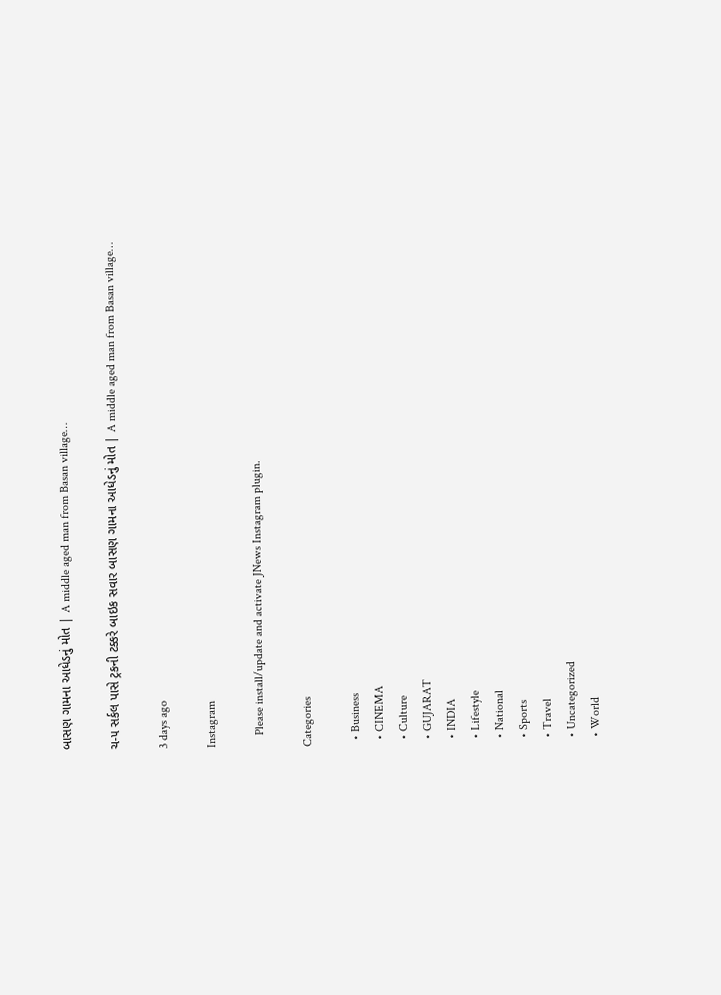બાસણ ગામના આધેડનું મોત | A middle aged man from Basan village…

ચ-૫ સર્કલ પાસે ટ્રકની ટક્કરે બાઇક સવાર બાસણ ગામના આધેડનું મોત | A middle aged man from Basan village…

3 days ago

Instagram

    Please install/update and activate JNews Instagram plugin.

Categories

  • Business
  • CINEMA
  • Culture
  • GUJARAT
  • INDIA
  • Lifestyle
  • National
  • Sports
  • Travel
  • Uncategorized
  • World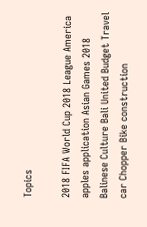Topics

2018 FIFA World Cup 2018 League America apples application Asian Games 2018 Balinese Culture Bali United Budget Travel car Chopper Bike construction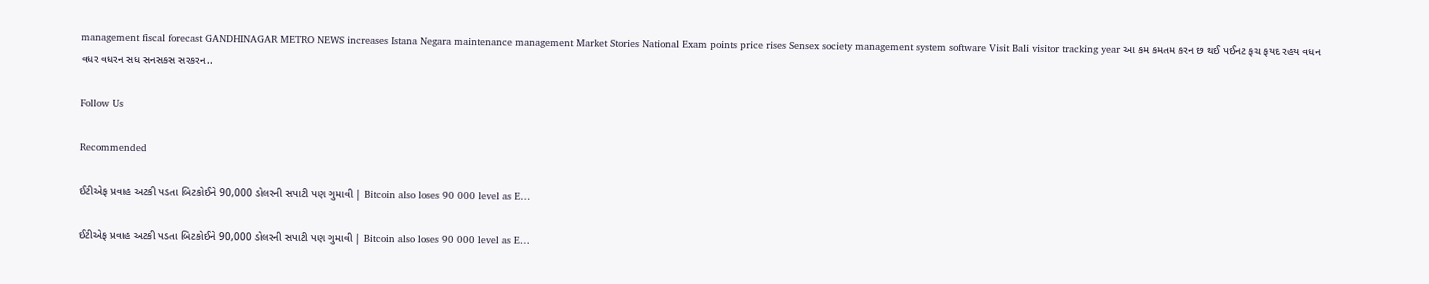management fiscal forecast GANDHINAGAR METRO NEWS increases Istana Negara maintenance management Market Stories National Exam points price rises Sensex society management system software Visit Bali visitor tracking year આ કમ કમતમ કરન છ થઈ પઈનટ ફચ ફયદ રહય વધન વધર વધરન સધ સનસકસ સરકરન..

Follow Us

Recommended

ઈટીએફ પ્રવાહ અટકી પડતા બિટકોઈને 90,000 ડોલરની સપાટી પણ ગુમાવી | Bitcoin also loses 90 000 level as E…

ઈટીએફ પ્રવાહ અટકી પડતા બિટકોઈને 90,000 ડોલરની સપાટી પણ ગુમાવી | Bitcoin also loses 90 000 level as E…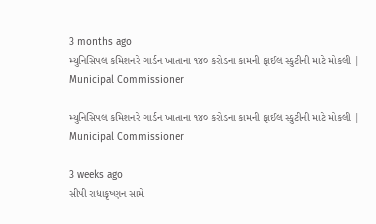3 months ago
મ્યુનિસિપલ કમિશનરે ગાર્ડન ખાતાના ૧૪૦ કરોડના કામની ફાઈલ સ્કુટીની માટે મોકલી | Municipal Commissioner

મ્યુનિસિપલ કમિશનરે ગાર્ડન ખાતાના ૧૪૦ કરોડના કામની ફાઈલ સ્કુટીની માટે મોકલી | Municipal Commissioner

3 weeks ago
સીપી રાધાકૃષ્ણન સામે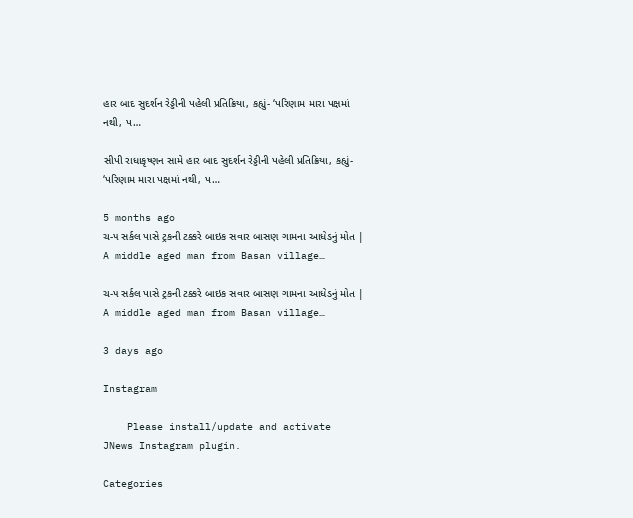હાર બાદ સુદર્શન રેડ્ડીની પહેલી પ્રતિક્રિયા, કહ્યું- ‘પરિણામ મારા પક્ષમાં નથી, પ…

સીપી રાધાકૃષ્ણન સામે હાર બાદ સુદર્શન રેડ્ડીની પહેલી પ્રતિક્રિયા, કહ્યું- ‘પરિણામ મારા પક્ષમાં નથી, પ…

5 months ago
ચ-૫ સર્કલ પાસે ટ્રકની ટક્કરે બાઇક સવાર બાસણ ગામના આધેડનું મોત | A middle aged man from Basan village…

ચ-૫ સર્કલ પાસે ટ્રકની ટક્કરે બાઇક સવાર બાસણ ગામના આધેડનું મોત | A middle aged man from Basan village…

3 days ago

Instagram

    Please install/update and activate JNews Instagram plugin.

Categories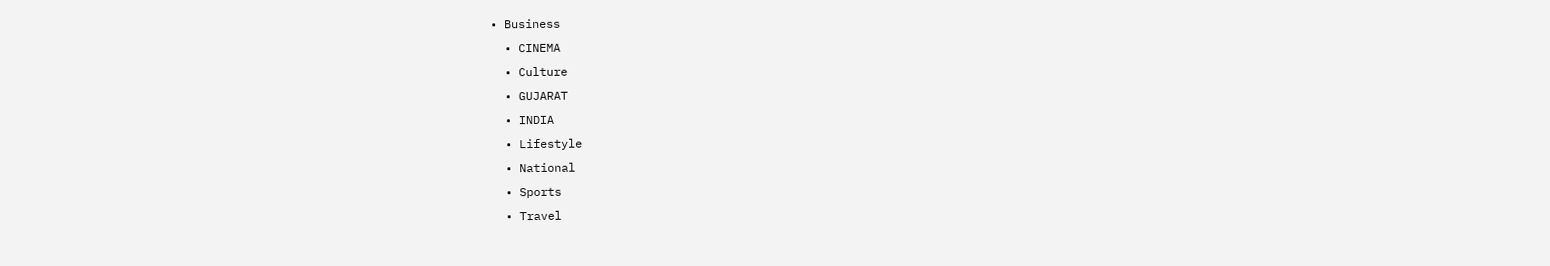• Business
  • CINEMA
  • Culture
  • GUJARAT
  • INDIA
  • Lifestyle
  • National
  • Sports
  • Travel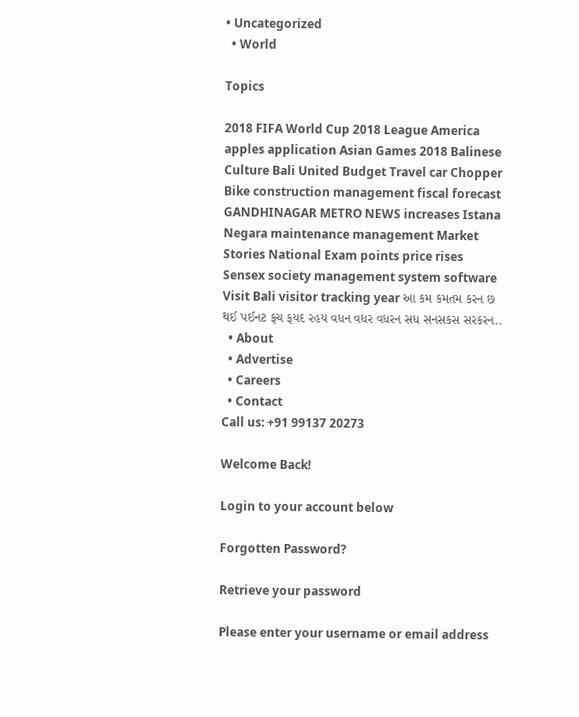• Uncategorized
  • World

Topics

2018 FIFA World Cup 2018 League America apples application Asian Games 2018 Balinese Culture Bali United Budget Travel car Chopper Bike construction management fiscal forecast GANDHINAGAR METRO NEWS increases Istana Negara maintenance management Market Stories National Exam points price rises Sensex society management system software Visit Bali visitor tracking year આ કમ કમતમ કરન છ થઈ પઈનટ ફચ ફયદ રહય વધન વધર વધરન સધ સનસકસ સરકરન..
  • About
  • Advertise
  • Careers
  • Contact
Call us: +91 99137 20273

Welcome Back!

Login to your account below

Forgotten Password?

Retrieve your password

Please enter your username or email address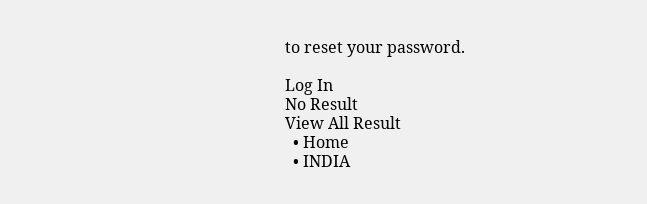to reset your password.

Log In
No Result
View All Result
  • Home
  • INDIA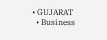• GUJARAT
  • Business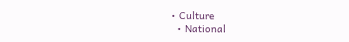• Culture
  • National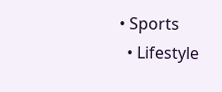• Sports
  • Lifestyle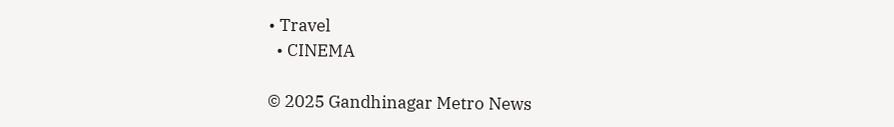• Travel
  • CINEMA

© 2025 Gandhinagar Metro News